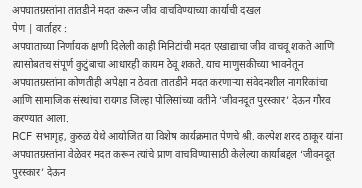अपघातग्रस्तांना तातडीने मदत करून जीव वाचविण्याच्या कार्याची दखल
पेण | वार्ताहर :
अपघाताच्या निर्णायक क्षणी दिलेली काही मिनिटांची मदत एखाद्याचा जीव वाचवू शकते आणि त्यासोबतच संपूर्ण कुटुंबाचा आधारही कायम ठेवू शकते. याच माणुसकीच्या भावनेतून अपघातग्रस्तांना कोणतीही अपेक्षा न ठेवता तातडीने मदत करणाऱ्या संवेदनशील नागरिकांचा आणि सामाजिक संस्थांचा रायगड जिल्हा पोलिसांच्या वतीने ‘जीवनदूत पुरस्कार’ देऊन गौरव करण्यात आला.
RCF सभागृह, कुरुळ येथे आयोजित या विशेष कार्यक्रमात पेणचे श्री. कल्पेश शरद ठाकूर यांना अपघातग्रस्तांना वेळेवर मदत करून त्यांचे प्राण वाचविण्यासाठी केलेल्या कार्याबद्दल ‘जीवनदूत पुरस्कार’ देऊन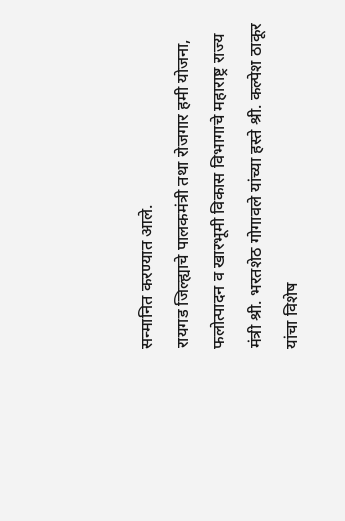सन्मानित करण्यात आले.
रायगड जिल्ह्याचे पालकमंत्री तथा रोजगार हमी योजना, फलोत्पादन व खारभूमी विकास विभागाचे महाराष्ट्र राज्य मंत्री श्री. भरतशेठ गोगावले यांच्या हस्ते श्री. कल्पेश ठाकूर यांचा विशेष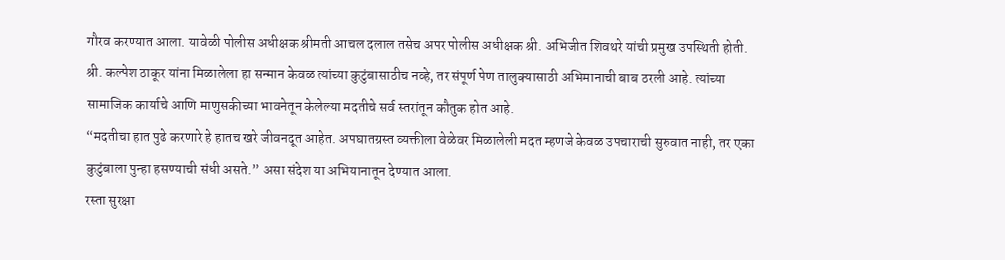गौरव करण्यात आला. यावेळी पोलीस अधीक्षक श्रीमती आचल दलाल तसेच अपर पोलीस अधीक्षक श्री. अभिजीत शिवथरे यांची प्रमुख उपस्थिती होती.
श्री. कल्पेश ठाकूर यांना मिळालेला हा सन्मान केवळ त्यांच्या कुटुंबासाठीच नव्हे, तर संपूर्ण पेण तालुक्यासाठी अभिमानाची बाब ठरली आहे. त्यांच्या सामाजिक कार्याचे आणि माणुसकीच्या भावनेतून केलेल्या मदतीचे सर्व स्तरांतून कौतुक होत आहे.
“मदतीचा हात पुढे करणारे हे हातच खरे जीवनदूत आहेत. अपघातग्रस्त व्यक्तीला वेळेवर मिळालेली मदत म्हणजे केवळ उपचाराची सुरुवात नाही, तर एका कुटुंबाला पुन्हा हसण्याची संधी असते.” असा संदेश या अभियानातून देण्यात आला.
रस्ता सुरक्षा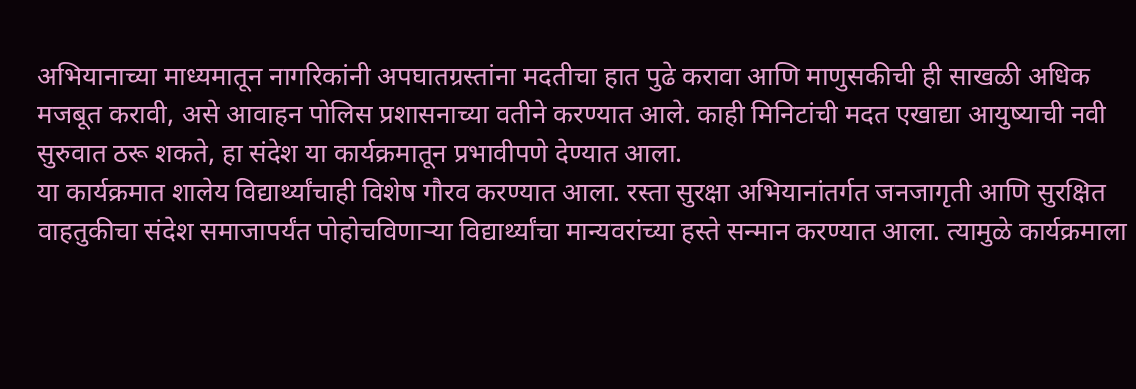अभियानाच्या माध्यमातून नागरिकांनी अपघातग्रस्तांना मदतीचा हात पुढे करावा आणि माणुसकीची ही साखळी अधिक मजबूत करावी, असे आवाहन पोलिस प्रशासनाच्या वतीने करण्यात आले. काही मिनिटांची मदत एखाद्या आयुष्याची नवी सुरुवात ठरू शकते, हा संदेश या कार्यक्रमातून प्रभावीपणे देण्यात आला.
या कार्यक्रमात शालेय विद्यार्थ्यांचाही विशेष गौरव करण्यात आला. रस्ता सुरक्षा अभियानांतर्गत जनजागृती आणि सुरक्षित वाहतुकीचा संदेश समाजापर्यंत पोहोचविणाऱ्या विद्यार्थ्यांचा मान्यवरांच्या हस्ते सन्मान करण्यात आला. त्यामुळे कार्यक्रमाला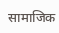सामाजिक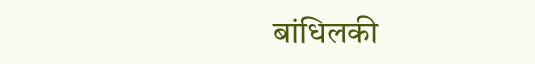बांधिलकी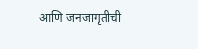आणि जनजागृतीची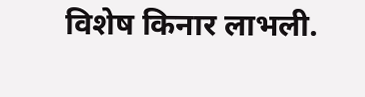विशेष किनार लाभली.